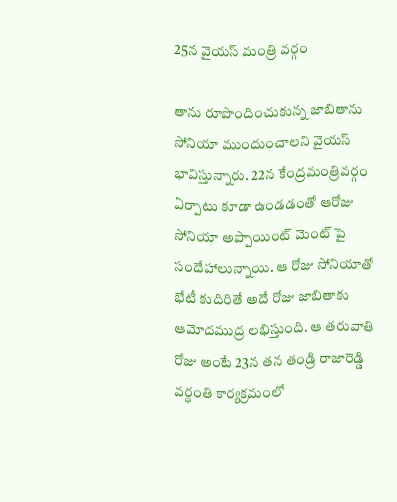25న వైయస్ మంత్రి వర్గం

తాను రూపొందించుకున్న జాబితాను సోనియా ముందుంచాలని వైయస్ భావిస్తున్నారు. 22న కేంద్రమంత్రివర్గం ఏర్పాటు కూడా ఉండడంతో ఆరోజు సోనియా అప్పాయింట్ మెంట్ పై సందేహాలున్నాయి. ఆ రోజు సోనియాతో భేటీ కుదిరితే అదే రోజు జాబితాకు ఆమోదముద్ర లభిస్తుంది. ఆ తరువాతి రోజు అంటే 23న తన తండ్రి రాజారెడ్డి వర్ధంతి కార్యక్రమంలో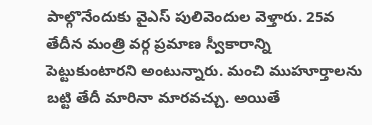పాల్గొనేందుకు వైఎస్ పులివెందుల వెళ్తారు. 25వ తేదీన మంత్రి వర్గ ప్రమాణ స్వీకారాన్ని పెట్టుకుంటారని అంటున్నారు. మంచి ముహూర్తాలను బట్టి తేదీ మారినా మారవచ్చు. అయితే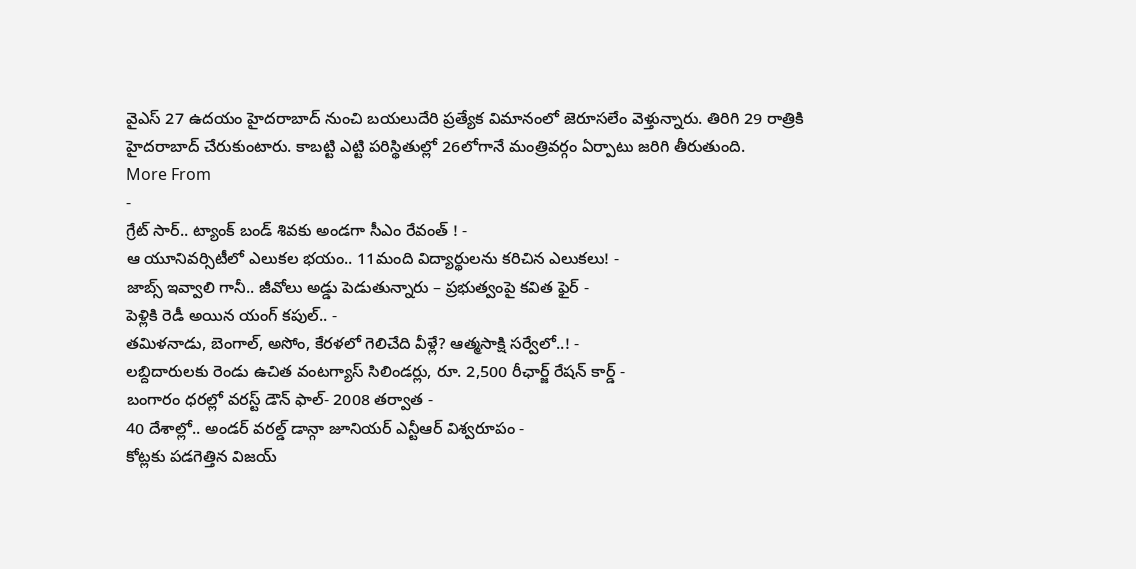వైఎస్ 27 ఉదయం హైదరాబాద్ నుంచి బయలుదేరి ప్రత్యేక విమానంలో జెరూసలేం వెళ్తున్నారు. తిరిగి 29 రాత్రికి హైదరాబాద్ చేరుకుంటారు. కాబట్టి ఎట్టి పరిస్థితుల్లో 26లోగానే మంత్రివర్గం ఏర్పాటు జరిగి తీరుతుంది.
More From
-
గ్రేట్ సార్.. ట్యాంక్ బండ్ శివకు అండగా సీఎం రేవంత్ ! -
ఆ యూనివర్సిటీలో ఎలుకల భయం.. 11మంది విద్యార్థులను కరిచిన ఎలుకలు! -
జాబ్స్ ఇవ్వాలి గానీ.. జీవోలు అడ్డు పెడుతున్నారు – ప్రభుత్వంపై కవిత ఫైర్ -
పెళ్లికి రెడీ అయిన యంగ్ కపుల్.. -
తమిళనాడు, బెంగాల్, అసోం, కేరళలో గెలిచేది వీళ్లే? ఆత్మసాక్షి సర్వేలో..! -
లబ్దిదారులకు రెండు ఉచిత వంటగ్యాస్ సిలిండర్లు, రూ. 2,500 రీఛార్జ్ రేషన్ కార్డ్ -
బంగారం ధరల్లో వరస్ట్ డౌన్ ఫాల్- 2008 తర్వాత -
40 దేశాల్లో.. అండర్ వరల్డ్ డాన్గా జూనియర్ ఎన్టీఆర్ విశ్వరూపం -
కోట్లకు పడగెత్తిన విజయ్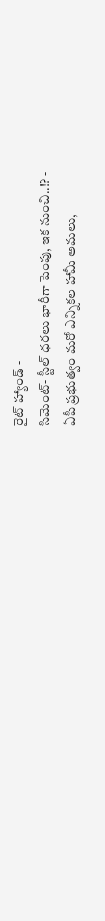రైట్ హ్యాండ్ -
సిమెంట్- స్టీల్ ధరలు భారీగా పెంపు, ఇక నుంచి..!? -
ఏపీ ప్రభుత్వం మరో ఎన్నికల హామీ అమలు,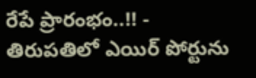రేపే ప్రారంభం..!! -
తిరుపతిలో ఎయిర్ పోర్టును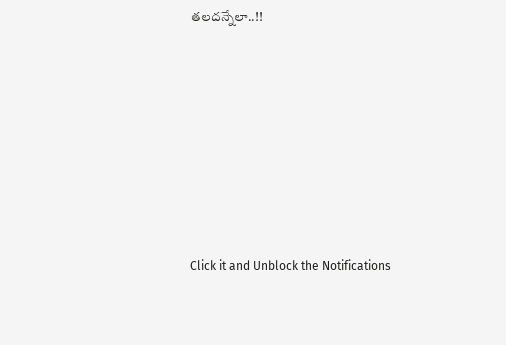తలదన్నేలా..!!












Click it and Unblock the Notifications